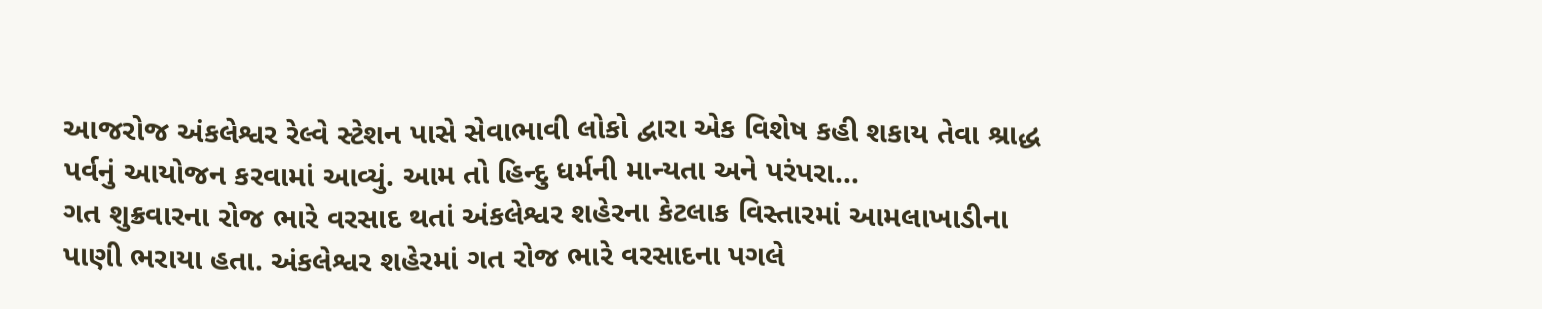આજરોજ અંકલેશ્વર રેલ્વે સ્ટેશન પાસે સેવાભાવી લોકો દ્વારા એક વિશેષ કહી શકાય તેવા શ્રાદ્ધ પર્વનું આયોજન કરવામાં આવ્યું. આમ તો હિન્દુ ધર્મની માન્યતા અને પરંપરા...
ગત શુક્રવારના રોજ ભારે વરસાદ થતાં અંકલેશ્વર શહેરના કેટલાક વિસ્તારમાં આમલાખાડીના પાણી ભરાયા હતા. અંકલેશ્વર શહેરમાં ગત રોજ ભારે વરસાદના પગલે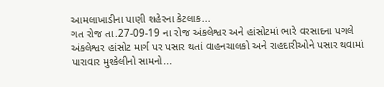આમલાખાડીના પાણી શહેરના કેટલાક...
ગત રોજ તા.27-09-19 ના રોજ અંકલેશ્વર અને હાંસોટમાં ભારે વરસાદના પગલે અંકલેશ્વર હાંસોટ માર્ગ પર પસાર થતાં વાહનચાલકો અને રાહદારીઓને પસાર થવામાં પારાવાર મુશ્કેલીનો સામનો...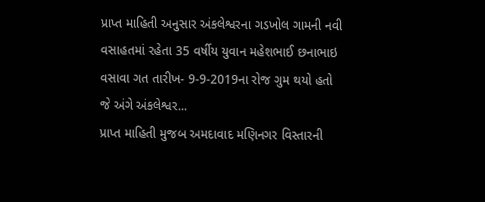પ્રાપ્ત માહિતી અનુસાર અંકલેશ્વરના ગડખોલ ગામની નવી વસાહતમાં રહેતા 35 વર્ષીય યુવાન મહેશભાઈ છનાભાઇ વસાવા ગત તારીખ- 9-9-2019ના રોજ ગુમ થયો હતો જે અંગે અંકલેશ્વર...
પ્રાપ્ત માહિતી મુજબ અમદાવાદ મણિનગર વિસ્તારની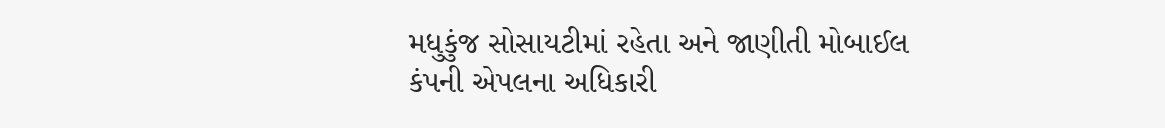મધુકુંજ સોસાયટીમાં રહેતા અને જાણીતી મોબાઈલ કંપની એપલના અધિકારી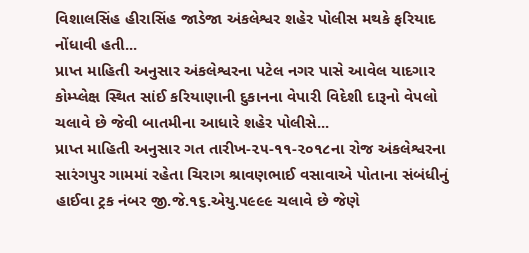વિશાલસિંહ હીરાસિંહ જાડેજા અંકલેશ્વર શહેર પોલીસ મથકે ફરિયાદ નોંધાવી હતી...
પ્રાપ્ત માહિતી અનુસાર અંકલેશ્વરના પટેલ નગર પાસે આવેલ યાદગાર કોમ્પ્લેક્ષ સ્થિત સાંઈ કરિયાણાની દુકાનના વેપારી વિદેશી દારૂનો વેપલો ચલાવે છે જેવી બાતમીના આધારે શહેર પોલીસે...
પ્રાપ્ત માહિતી અનુસાર ગત તારીખ-૨૫-૧૧-૨૦૧૮ના રોજ અંકલેશ્વરના સારંગપુર ગામમાં રહેતા ચિરાગ શ્રાવણભાઈ વસાવાએ પોતાના સંબંધીનું હાઈવા ટ્રક નંબર જી.જે.૧૬.એયુ.૫૯૯૯ ચલાવે છે જેણે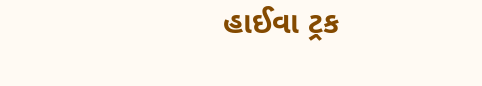હાઈવા ટ્રક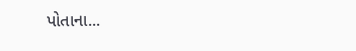પોતાના...